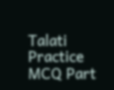Talati Practice MCQ Part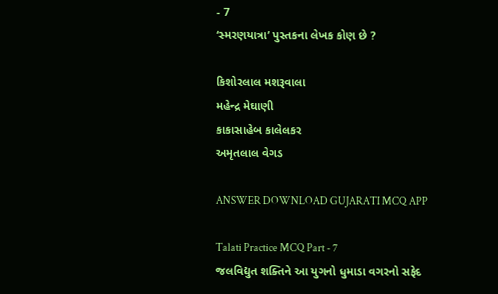- 7
‘સ્મરણયાત્રા’ પુસ્તકના લેખક કોણ છે ?

કિશોરલાલ મશરૂવાલા
મહેન્દ્ર મેઘાણી
કાકાસાહેબ કાલેલકર
અમૃતલાલ વેગડ

ANSWER DOWNLOAD GUJARATI MCQ APP

Talati Practice MCQ Part - 7
જલવિદ્યુત શક્તિને આ યુગનો ધુમાડા વગરનો સફેદ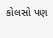કોલસો પણ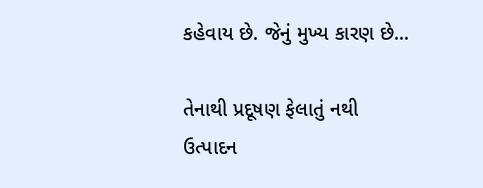કહેવાય છે. જેનું મુખ્ય કારણ છે...

તેનાથી પ્રદૂષણ ફેલાતું નથી
ઉત્પાદન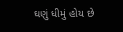ઘણું ધીમું હોય છે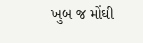ખુબ જ મોંઘી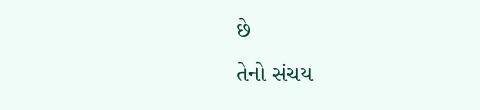છે
તેનો સંચય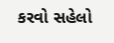કરવો સહેલો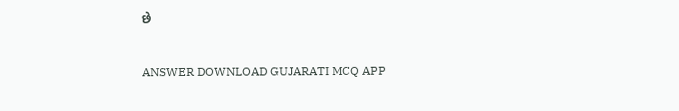છે

ANSWER DOWNLOAD GUJARATI MCQ APP